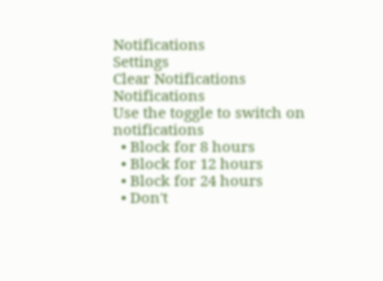Notifications
Settings
Clear Notifications
Notifications
Use the toggle to switch on notifications
  • Block for 8 hours
  • Block for 12 hours
  • Block for 24 hours
  • Don't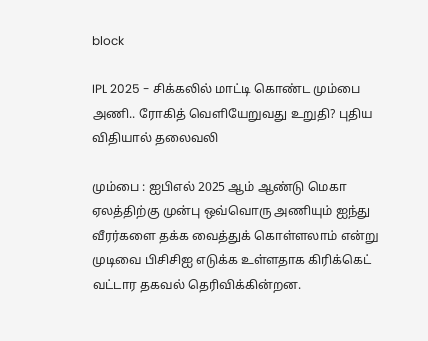block

IPL 2025 - சிக்கலில் மாட்டி கொண்ட மும்பை அணி.. ரோகித் வெளியேறுவது உறுதி? புதிய விதியால் தலைவலி

மும்பை : ஐபிஎல் 2025 ஆம் ஆண்டு மெகா ஏலத்திற்கு முன்பு ஒவ்வொரு அணியும் ஐந்து வீரர்களை தக்க வைத்துக் கொள்ளலாம் என்று முடிவை பிசிசிஐ எடுக்க உள்ளதாக கிரிக்கெட் வட்டார தகவல் தெரிவிக்கின்றன.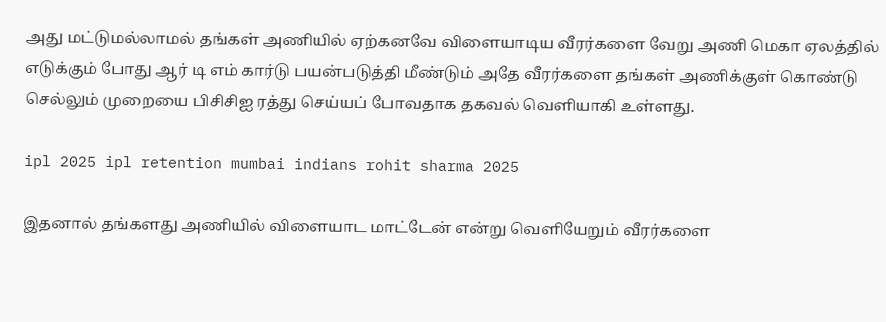அது மட்டுமல்லாமல் தங்கள் அணியில் ஏற்கனவே விளையாடிய வீரர்களை வேறு அணி மெகா ஏலத்தில் எடுக்கும் போது ஆர் டி எம் கார்டு பயன்படுத்தி மீண்டும் அதே வீரர்களை தங்கள் அணிக்குள் கொண்டு செல்லும் முறையை பிசிசிஐ ரத்து செய்யப் போவதாக தகவல் வெளியாகி உள்ளது.

ipl 2025 ipl retention mumbai indians rohit sharma 2025

இதனால் தங்களது அணியில் விளையாட மாட்டேன் என்று வெளியேறும் வீரர்களை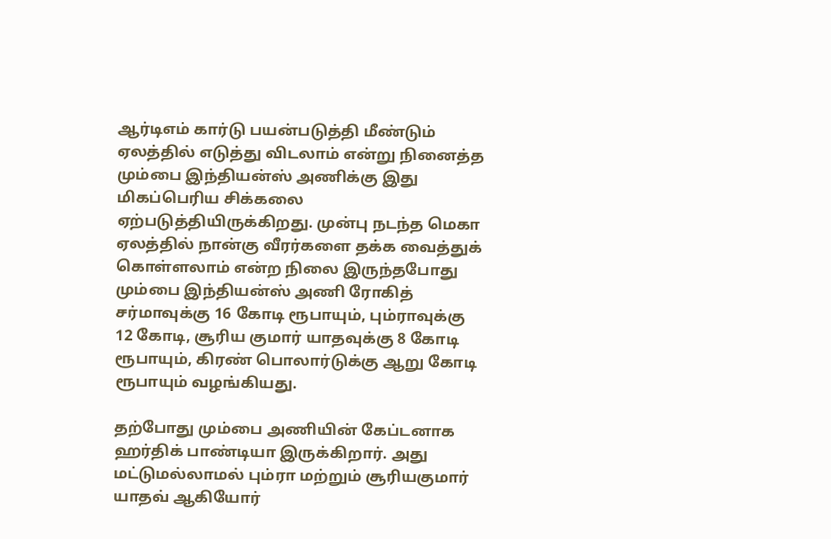ஆர்டிஎம் கார்டு பயன்படுத்தி மீண்டும் ஏலத்தில் எடுத்து விடலாம் என்று நினைத்த மும்பை இந்தியன்ஸ் அணிக்கு இது மிகப்பெரிய சிக்கலை ஏற்படுத்தியிருக்கிறது. முன்பு நடந்த மெகா ஏலத்தில் நான்கு வீரர்களை தக்க வைத்துக் கொள்ளலாம் என்ற நிலை இருந்தபோது மும்பை இந்தியன்ஸ் அணி ரோகித் சர்மாவுக்கு 16 கோடி ரூபாயும், பும்ராவுக்கு 12 கோடி, சூரிய குமார் யாதவுக்கு 8 கோடி ரூபாயும், கிரண் பொலார்டுக்கு ஆறு கோடி ரூபாயும் வழங்கியது.

தற்போது மும்பை அணியின் கேப்டனாக ஹர்திக் பாண்டியா இருக்கிறார். அது மட்டுமல்லாமல் பும்ரா மற்றும் சூரியகுமார் யாதவ் ஆகியோர்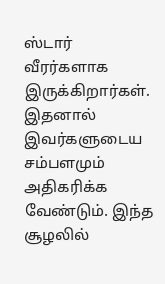ஸ்டார் வீரர்களாக இருக்கிறார்கள். இதனால் இவர்களுடைய சம்பளமும் அதிகரிக்க வேண்டும். இந்த சூழலில்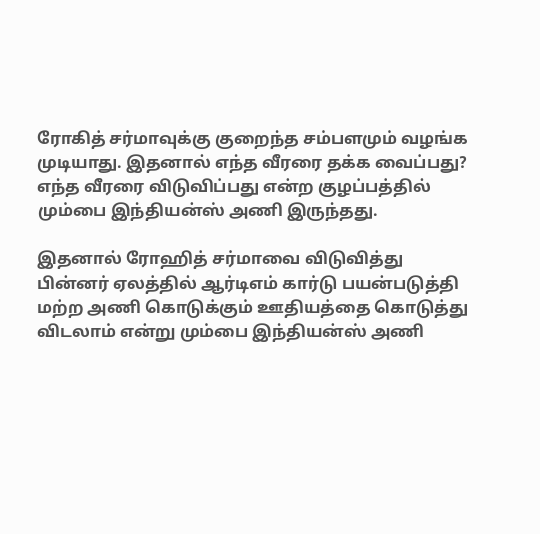ரோகித் சர்மாவுக்கு குறைந்த சம்பளமும் வழங்க முடியாது. இதனால் எந்த வீரரை தக்க வைப்பது? எந்த வீரரை விடுவிப்பது என்ற குழப்பத்தில் மும்பை இந்தியன்ஸ் அணி இருந்தது.

இதனால் ரோஹித் சர்மாவை விடுவித்து பின்னர் ஏலத்தில் ஆர்டிஎம் கார்டு பயன்படுத்தி மற்ற அணி கொடுக்கும் ஊதியத்தை கொடுத்து விடலாம் என்று மும்பை இந்தியன்ஸ் அணி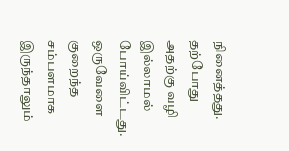நினைத்தது.
தற்போது அதற்கு வழி இல்லாமல் போய்விட்டது. ஒருவேளை குறைந்த சம்பளமாக இருந்தாலும்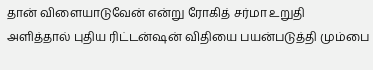தான் விளையாடுவேன் என்று ரோகித் சர்மா உறுதி அளித்தால் புதிய ரிட்டன்ஷன் விதியை பயன்படுத்தி மும்பை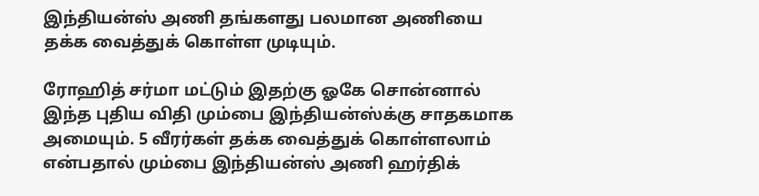இந்தியன்ஸ் அணி தங்களது பலமான அணியை தக்க வைத்துக் கொள்ள முடியும்.

ரோஹித் சர்மா மட்டும் இதற்கு ஓகே சொன்னால் இந்த புதிய விதி மும்பை இந்தியன்ஸ்க்கு சாதகமாக அமையும். 5 வீரர்கள் தக்க வைத்துக் கொள்ளலாம் என்பதால் மும்பை இந்தியன்ஸ் அணி ஹர்திக்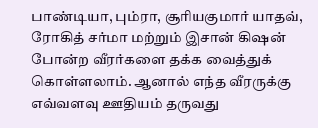பாண்டியா, பும்ரா, சூரியகுமார் யாதவ், ரோகித் சர்மா மற்றும் இசான் கிஷன் போன்ற வீரர்களை தக்க வைத்துக் கொள்ளலாம். ஆனால் எந்த வீரருக்கு எவ்வளவு ஊதியம் தருவது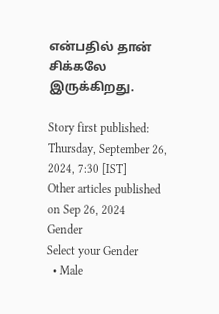என்பதில் தான் சிக்கலே இருக்கிறது.

Story first published: Thursday, September 26, 2024, 7:30 [IST]
Other articles published on Sep 26, 2024
Gender
Select your Gender
  • Male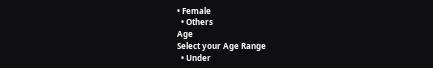• Female
  • Others
Age
Select your Age Range
  • Under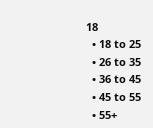18
  • 18 to 25
  • 26 to 35
  • 36 to 45
  • 45 to 55
  • 55+